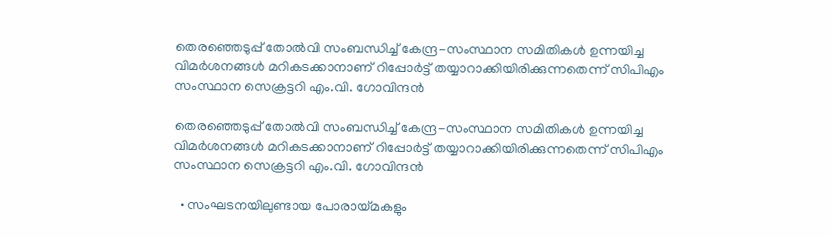തെരഞ്ഞെടുപ്പ് തോൽവി സംബന്ധിച്ച് കേന്ദ്ര-സംസ്ഥാന സമിതികൾ ഉന്നയിച്ച വിമർശനങ്ങൾ മറികടക്കാനാണ് റിപ്പോർട്ട് തയ്യാറാക്കിയിരിക്കുന്നതെന്ന് സിപിഎം സംസ്ഥാന സെക്രട്ടറി എം.വി. ഗോവിന്ദൻ

തെരഞ്ഞെടുപ്പ് തോൽവി സംബന്ധിച്ച് കേന്ദ്ര-സംസ്ഥാന സമിതികൾ ഉന്നയിച്ച വിമർശനങ്ങൾ മറികടക്കാനാണ് റിപ്പോർട്ട് തയ്യാറാക്കിയിരിക്കുന്നതെന്ന് സിപിഎം സംസ്ഥാന സെക്രട്ടറി എം.വി. ഗോവിന്ദൻ

  • സംഘടനയിലുണ്ടായ പോരായ്മകളും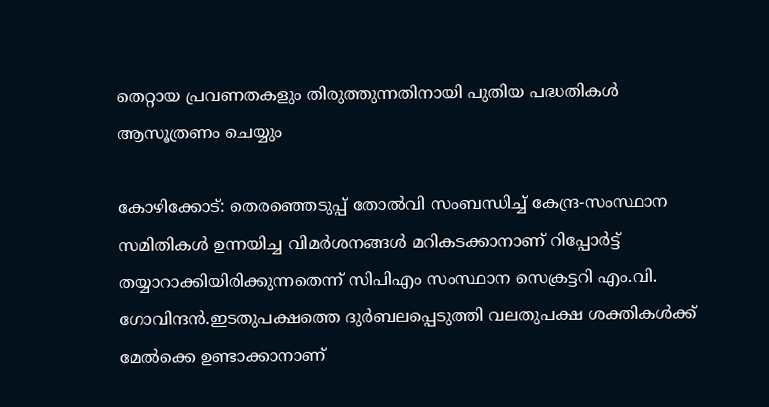തെറ്റായ പ്രവണതകളും തിരുത്തുന്നതിനായി പുതിയ പദ്ധതികൾ ആസൂത്രണം ചെയ്യും

കോഴിക്കോട്: തെരഞ്ഞെടുപ്പ് തോൽവി സംബന്ധിച്ച് കേന്ദ്ര-സംസ്ഥാന സമിതികൾ ഉന്നയിച്ച വിമർശനങ്ങൾ മറികടക്കാനാണ് റിപ്പോർട്ട് തയ്യാറാക്കിയിരിക്കുന്നതെന്ന് സിപിഎം സംസ്ഥാന സെക്രട്ടറി എം.വി. ഗോവിന്ദൻ.ഇടതുപക്ഷത്തെ ദുർബലപ്പെടുത്തി വലതുപക്ഷ ശക്തികൾക്ക് മേൽക്കെ ഉണ്ടാക്കാനാണ്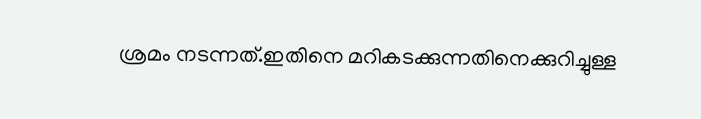ശ്രമം നടന്നത്.ഇതിനെ മറികടക്കുന്നതിനെക്കുറിച്ചുള്ള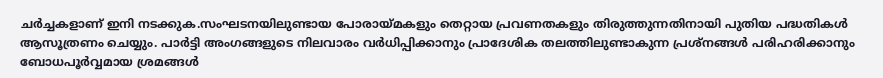ചർച്ചകളാണ് ഇനി നടക്കുക.സംഘടനയിലുണ്ടായ പോരായ്മകളും തെറ്റായ പ്രവണതകളും തിരുത്തുന്നതിനായി പുതിയ പദ്ധതികൾ ആസൂത്രണം ചെയ്യും. പാർട്ടി അംഗങ്ങളുടെ നിലവാരം വർധിപ്പിക്കാനും പ്രാദേശിക തലത്തിലുണ്ടാകുന്ന പ്രശ്‌നങ്ങൾ പരിഹരിക്കാനും ബോധപൂർവ്വമായ ശ്രമങ്ങൾ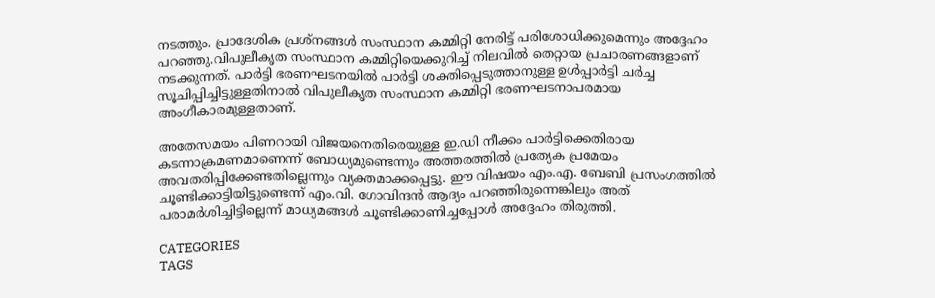നടത്തും. പ്രാദേശിക പ്രശ്‌നങ്ങൾ സംസ്ഥാന കമ്മിറ്റി നേരിട്ട് പരിശോധിക്കുമെന്നും അദ്ദേഹം പറഞ്ഞു.വിപുലീകൃത സംസ്ഥാന കമ്മിറ്റിയെക്കുറിച്ച് നിലവിൽ തെറ്റായ പ്രചാരണങ്ങളാണ് നടക്കുന്നത്. പാർട്ടി ഭരണഘടനയിൽ പാർട്ടി ശക്തിപ്പെടുത്താനുള്ള ഉൾപ്പാർട്ടി ചർച്ച സൂചിപ്പിച്ചിട്ടുള്ളതിനാൽ വിപുലീകൃത സംസ്ഥാന കമ്മിറ്റി ഭരണഘടനാപരമായ അംഗീകാരമുള്ളതാണ്.

അതേസമയം പിണറായി വിജയനെതിരെയുള്ള ഇ.ഡി നീക്കം പാർട്ടിക്കെതിരായ കടന്നാക്രമണമാണെന്ന് ബോധ്യമുണ്ടെന്നും അത്തരത്തിൽ പ്രത്യേക പ്രമേയം അവതരിപ്പിക്കേണ്ടതില്ലെന്നും വ്യക്തമാക്കപ്പെട്ടു. ഈ വിഷയം എം.എ. ബേബി പ്രസംഗത്തിൽ ചൂണ്ടിക്കാട്ടിയിട്ടുണ്ടെന്ന് എം.വി. ഗോവിന്ദൻ ആദ്യം പറഞ്ഞിരുന്നെങ്കിലും അത് പരാമർശിച്ചിട്ടില്ലെന്ന് മാധ്യമങ്ങൾ ചൂണ്ടിക്കാണിച്ചപ്പോൾ അദ്ദേഹം തിരുത്തി.

CATEGORIES
TAGS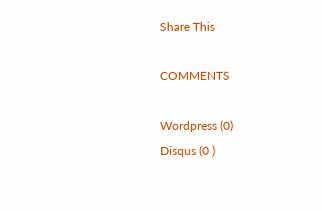Share This

COMMENTS

Wordpress (0)
Disqus (0 )